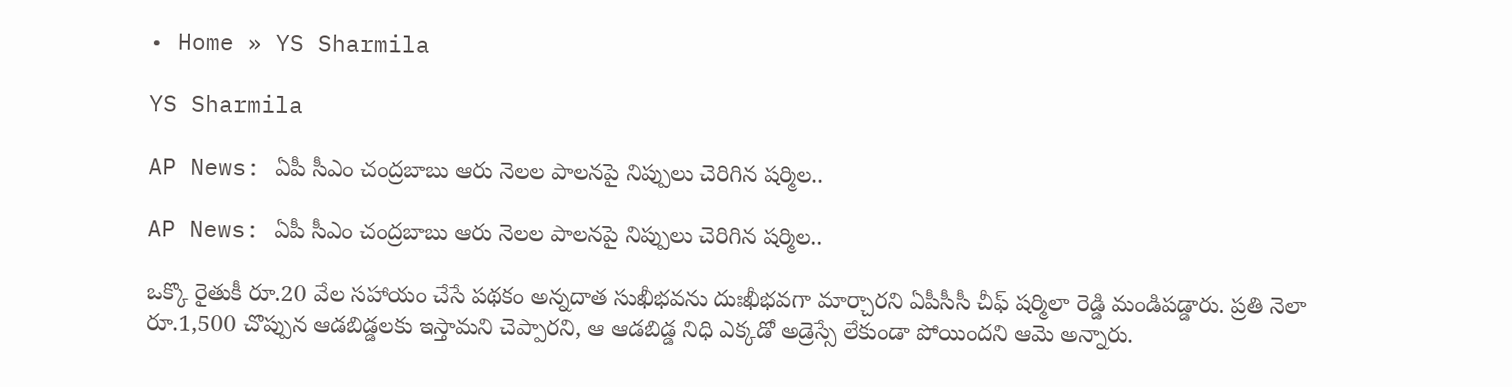• Home » YS Sharmila

YS Sharmila

AP News: ఏపీ సీఎం చంద్రబాబు ఆరు నెలల పాలనపై నిప్పులు చెరిగిన షర్మిల..

AP News: ఏపీ సీఎం చంద్రబాబు ఆరు నెలల పాలనపై నిప్పులు చెరిగిన షర్మిల..

ఒక్కొ రైతుకీ రూ.20 వేల సహాయం చేసే పథకం అన్నదాత సుఖీభవను దుఃఖీభవగా మార్చారని ఏపీసీసీ చీఫ్ షర్మిలా రెడ్డి మండిపడ్డారు. ప్రతి నెలా రూ.1,500 చొప్పున ఆడబిడ్డలకు ఇస్తామని చెప్పారని, ఆ ఆడబిడ్డ నిధి ఎక్కడో అడ్రెస్సే లేకుండా పోయిందని ఆమె అన్నారు.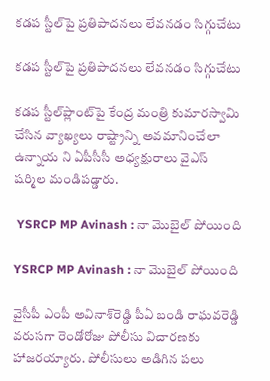కడప స్టీల్‌పై ప్రతిపాదనలు లేవనడం సిగ్గుచేటు

కడప స్టీల్‌పై ప్రతిపాదనలు లేవనడం సిగ్గుచేటు

కడప స్టీల్‌ప్లాంట్‌పై కేంద్ర మంత్రి కుమారస్వామి చేసిన వ్యాఖ్యలు రాష్ట్రాన్ని అవమానించేలా ఉన్నాయ ని ఏపీసీసీ అధ్యక్షురాలు వైఎస్‌ షర్మిల మండిపడ్డారు.

 YSRCP MP Avinash : నా మొబైల్‌ పోయింది

YSRCP MP Avinash : నా మొబైల్‌ పోయింది

వైసీపీ ఎంపీ అవినాశ్‌రెడ్డి పీఏ బండి రాఘవరెడ్డి వరుసగా రెండోరోజు పోలీసు విచారణకు హాజరయ్యారు. పోలీసులు అడిగిన పలు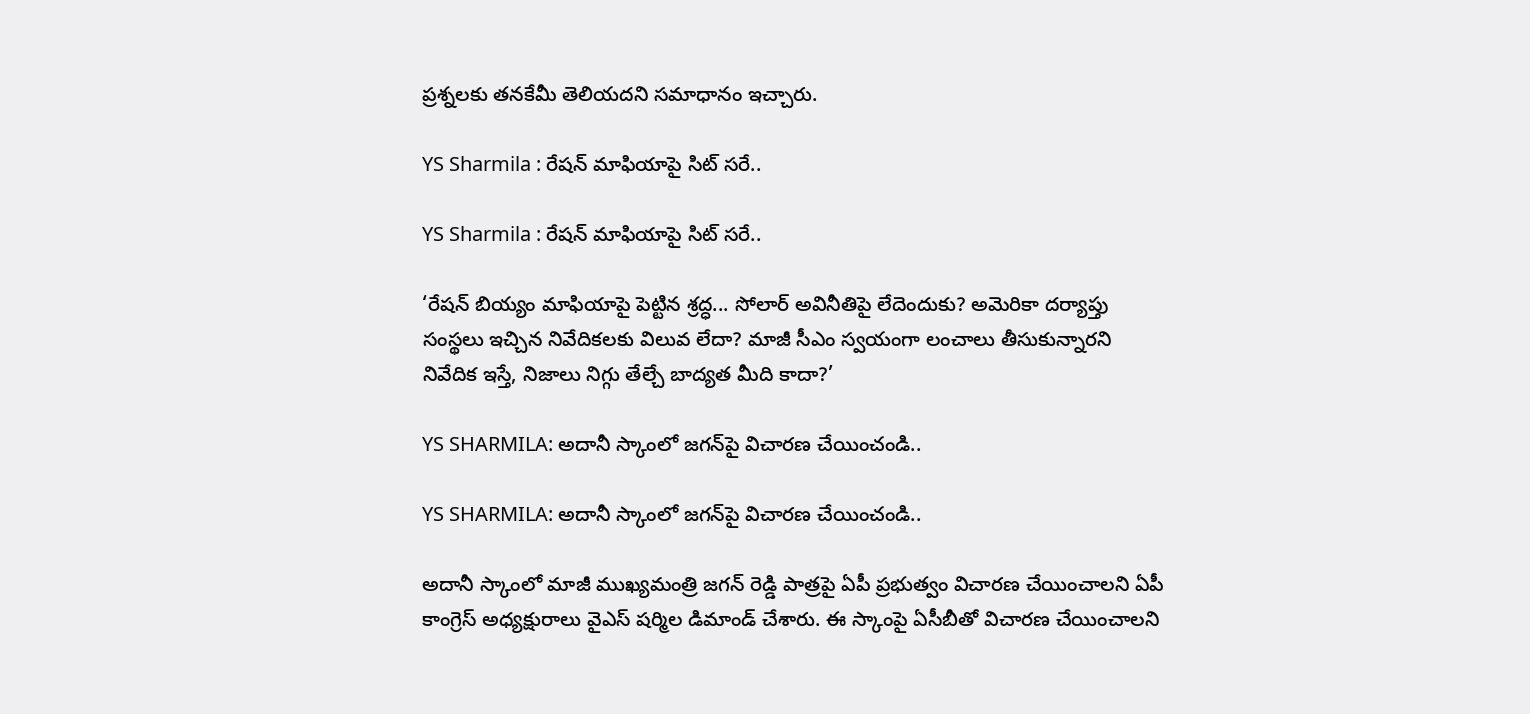ప్రశ్నలకు తనకేమీ తెలియదని సమాధానం ఇచ్చారు.

YS Sharmila : రేషన్‌ మాఫియాపై సిట్‌ సరే..

YS Sharmila : రేషన్‌ మాఫియాపై సిట్‌ సరే..

‘రేషన్‌ బియ్యం మాఫియాపై పెట్టిన శ్రద్ధ... సోలార్‌ అవినీతిపై లేదెందుకు? అమెరికా దర్యాప్తు సంస్థలు ఇచ్చిన నివేదికలకు విలువ లేదా? మాజీ సీఎం స్వయంగా లంచాలు తీసుకున్నారని నివేదిక ఇస్తే, నిజాలు నిగ్గు తేల్చే బాద్యత మీది కాదా?’

YS SHARMILA: అదానీ స్కాంలో జగన్‌పై విచారణ చేయించండి..

YS SHARMILA: అదానీ స్కాంలో జగన్‌పై విచారణ చేయించండి..

అదానీ స్కాంలో మాజీ ముఖ్యమంత్రి జగన్ రెడ్డి పాత్రపై ఏపీ ప్రభుత్వం విచారణ చేయించాలని ఏపీ కాంగ్రెస్ అధ్యక్షురాలు వైఎస్ షర్మిల డిమాండ్ చేశారు. ఈ స్కాంపై ఏసీబీతో విచారణ చేయించాలని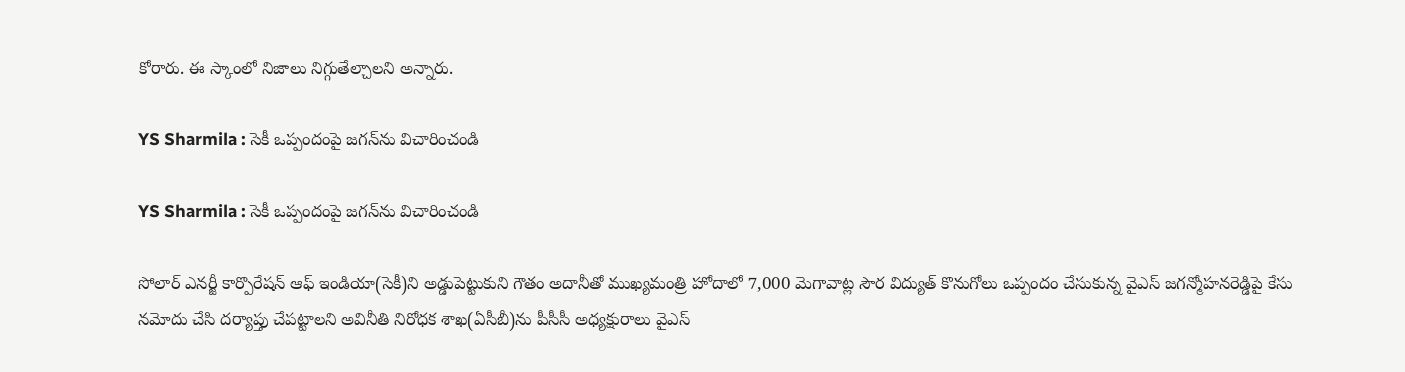కోరారు. ఈ స్కాంలో నిజాలు నిగ్గుతేల్చాలని అన్నారు.

YS Sharmila : సెకీ ఒప్పందంపై జగన్‌ను విచారించండి

YS Sharmila : సెకీ ఒప్పందంపై జగన్‌ను విచారించండి

సోలార్‌ ఎనర్జీ కార్పొరేషన్‌ ఆఫ్‌ ఇండియా(సెకీ)ని అడ్డుపెట్టుకుని గౌతం అదానీతో ముఖ్యమంత్రి హోదాలో 7,000 మెగావాట్ల సౌర విద్యుత్‌ కొనుగోలు ఒప్పందం చేసుకున్న వైఎస్‌ జగన్మోహనరెడ్డిపై కేసు నమోదు చేసి దర్యాప్తు చేపట్టాలని అవినీతి నిరోధక శాఖ(ఏసీబీ)ను పీసీసీ అధ్యక్షురాలు వైఎస్‌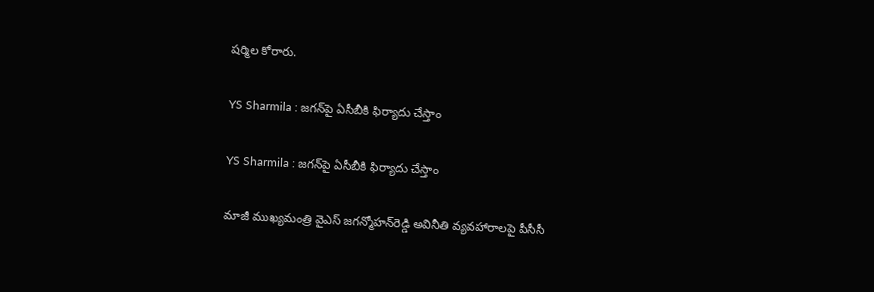షర్మిల కోరారు.

YS Sharmila : జగన్‌పై ఏసీబీకి ఫిర్యాదు చేస్తాం

YS Sharmila : జగన్‌పై ఏసీబీకి ఫిర్యాదు చేస్తాం

మాజీ ముఖ్యమంత్రి వైఎస్‌ జగన్మోహన్‌రెడ్డి అవినీతి వ్యవహారాలపై పీసీసీ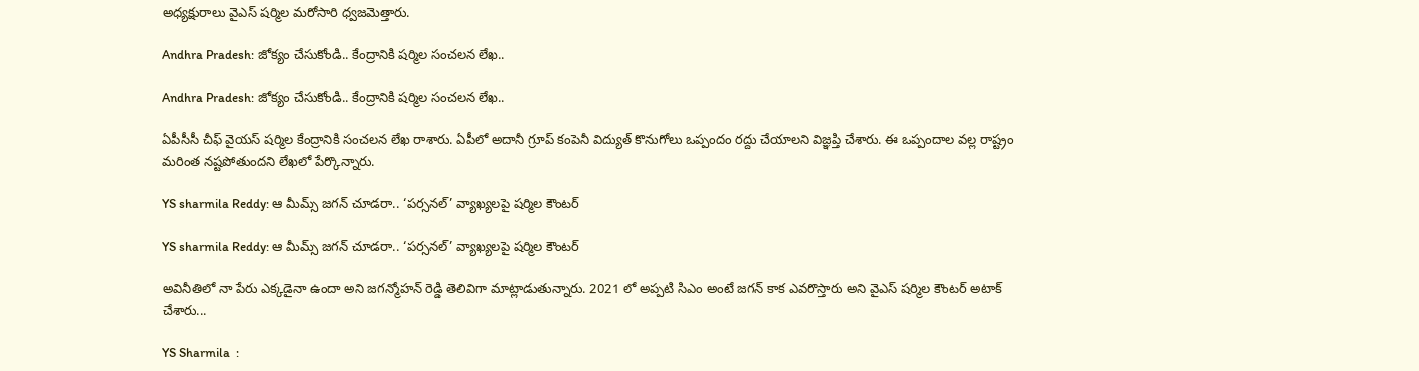అధ్యక్షురాలు వైఎస్‌ షర్మిల మరోసారి ధ్వజమెత్తారు.

Andhra Pradesh: జోక్యం చేసుకోండి.. కేంద్రానికి షర్మిల సంచలన లేఖ..

Andhra Pradesh: జోక్యం చేసుకోండి.. కేంద్రానికి షర్మిల సంచలన లేఖ..

ఏపీసీసీ చీఫ్ వైయస్ షర్మిల కేంద్రానికి సంచలన లేఖ రాశారు. ఏపీలో అదానీ గ్రూప్ కంపెనీ విద్యుత్ కొనుగోలు ఒప్పందం రద్దు చేయాలని విజ్ఞప్తి చేశారు. ఈ ఒప్పందాల వల్ల రాష్ట్రం మరింత నష్టపోతుందని లేఖలో పేర్కొన్నారు.

YS sharmila Reddy: ఆ మీమ్స్ జగన్ చూడరా.. ‘పర్సనల్’ వ్యాఖ్యలపై షర్మిల కౌంటర్

YS sharmila Reddy: ఆ మీమ్స్ జగన్ చూడరా.. ‘పర్సనల్’ వ్యాఖ్యలపై షర్మిల కౌంటర్

అవినీతిలో నా పేరు ఎక్కడైనా ఉందా అని జగన్మోహన్ రెడ్డి తెలివిగా మాట్లాడుతున్నారు. 2021 లో అప్పటి సిఎం అంటే జగన్ కాక ఎవరొస్తారు అని వైఎస్ షర్మిల కౌంటర్ అటాక్ చేశారు...

YS Sharmila  :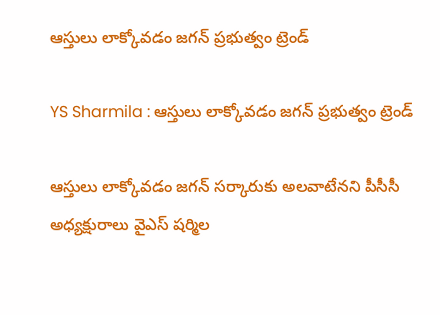ఆస్తులు లాక్కోవడం జగన్‌ ప్రభుత్వం ట్రెండ్‌

YS Sharmila : ఆస్తులు లాక్కోవడం జగన్‌ ప్రభుత్వం ట్రెండ్‌

ఆస్తులు లాక్కోవడం జగన్‌ సర్కారుకు అలవాటేనని పీసీసీ అధ్యక్షురాలు వైఎస్‌ షర్మిల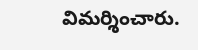విమర్శించారు.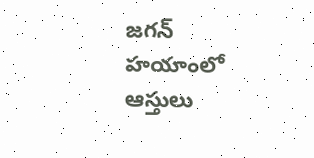జగన్‌ హయాంలో ఆస్తులు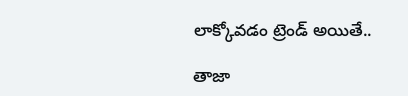లాక్కోవడం ట్రెండ్‌ అయితే..

తాజా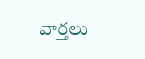వార్తలు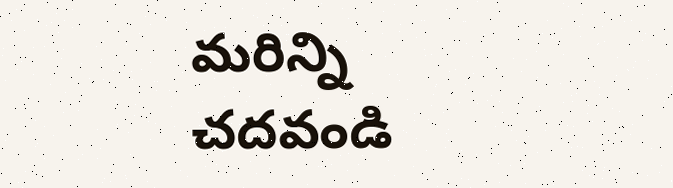మరిన్ని చదవండి